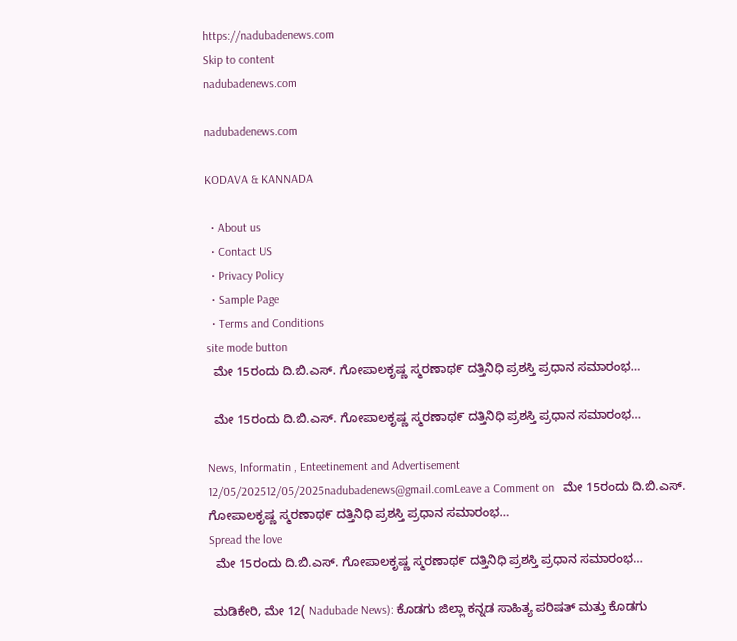https://nadubadenews.com
Skip to content
nadubadenews.com

nadubadenews.com

KODAVA & KANNADA

  • About us
  • Contact US
  • Privacy Policy
  • Sample Page
  • Terms and Conditions
site mode button
  ಮೇ 15ರಂದು ದಿ.ಬಿ.ಎಸ್. ಗೋಪಾಲಕೃಷ್ಣ ಸ್ಮರಣಾಥ೯ ದತ್ತಿನಿಧಿ ಪ್ರಶಸ್ತಿ ಪ್ರಧಾನ ಸಮಾರಂಭ…

  ಮೇ 15ರಂದು ದಿ.ಬಿ.ಎಸ್. ಗೋಪಾಲಕೃಷ್ಣ ಸ್ಮರಣಾಥ೯ ದತ್ತಿನಿಧಿ ಪ್ರಶಸ್ತಿ ಪ್ರಧಾನ ಸಮಾರಂಭ…

News, Informatin , Enteetinement and Advertisement
12/05/202512/05/2025nadubadenews@gmail.comLeave a Comment on   ಮೇ 15ರಂದು ದಿ.ಬಿ.ಎಸ್. ಗೋಪಾಲಕೃಷ್ಣ ಸ್ಮರಣಾಥ೯ ದತ್ತಿನಿಧಿ ಪ್ರಶಸ್ತಿ ಪ್ರಧಾನ ಸಮಾರಂಭ…
Spread the love
  ಮೇ 15ರಂದು ದಿ.ಬಿ.ಎಸ್. ಗೋಪಾಲಕೃಷ್ಣ ಸ್ಮರಣಾಥ೯ ದತ್ತಿನಿಧಿ ಪ್ರಶಸ್ತಿ ಪ್ರಧಾನ ಸಮಾರಂಭ…

 ಮಡಿಕೇರಿ, ಮೇ 12( Nadubade News): ಕೊಡಗು ಜಿಲ್ಲಾ ಕನ್ನಡ ಸಾಹಿತ್ಯ ಪರಿಷತ್ ಮತ್ತು ಕೊಡಗು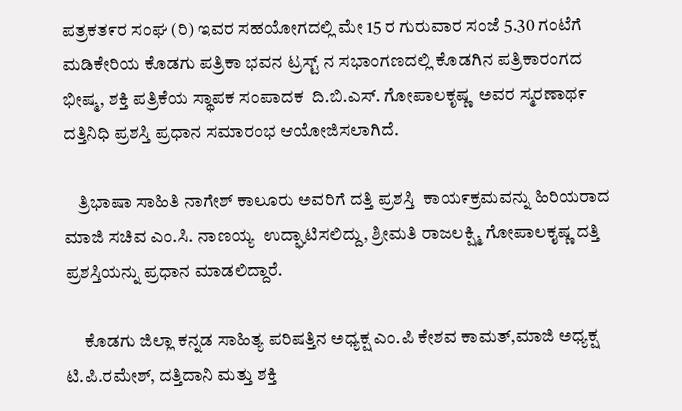ಪತ್ರಕತ೯ರ ಸಂಘ (ರಿ) ಇವರ ಸಹಯೋಗದಲ್ಲಿ ಮೇ 15 ರ ಗುರುವಾರ ಸಂಜೆ 5.30 ಗಂಟೆಗೆ ಮಡಿಕೇರಿಯ ಕೊಡಗು ಪತ್ರಿಕಾ ಭವನ ಟ್ರಸ್ಟ್ ನ ಸಭಾಂಗಣದಲ್ಲಿ ಕೊಡಗಿನ ಪತ್ರಿಕಾರಂಗದ ಭೀಷ್ಮ, ಶಕ್ತಿ ಪತ್ರಿಕೆಯ ಸ್ಥಾಪಕ ಸಂಪಾದಕ  ದಿ.ಬಿ.ಎಸ್. ಗೋಪಾಲಕೃಷ್ಣ  ಅವರ ಸ್ಮರಣಾಥ೯ ದತ್ತಿನಿಧಿ ಪ್ರಶಸ್ತಿ ಪ್ರಧಾನ ಸಮಾರಂಭ ಆಯೋಜಿಸಲಾಗಿದೆ.

    ತ್ರಿಭಾಷಾ ಸಾಹಿತಿ ನಾಗೇಶ್ ಕಾಲೂರು ಅವರಿಗೆ ದತ್ತಿ ಪ್ರಶಸ್ತಿ  ಕಾಯ೯ಕ್ರಮವನ್ನು ಹಿರಿಯರಾದ ಮಾಜಿ ಸಚಿವ ಎಂ.ಸಿ. ನಾಣಯ್ಯ  ಉದ್ಘಾಟಿಸಲಿದ್ದು, ಶ್ರೀಮತಿ ರಾಜಲಕ್ಷ್ಮಿ ಗೋಪಾಲಕೖಷ್ಣ ದತ್ತಿ ಪ್ರಶಸ್ತಿಯನ್ನು ಪ್ರಧಾನ ಮಾಡಲಿದ್ದಾರೆ.

     ಕೊಡಗು ಜಿಲ್ಲಾ ಕನ್ನಡ ಸಾಹಿತ್ಯ ಪರಿಷತ್ತಿನ ಅಧ್ಯಕ್ಷ ಎಂ.ಪಿ ಕೇಶವ ಕಾಮತ್,ಮಾಜಿ ಅಧ್ಯಕ್ಷ ಟಿ.ಪಿ.ರಮೇಶ್, ದತ್ತಿದಾನಿ ಮತ್ತು ಶಕ್ತಿ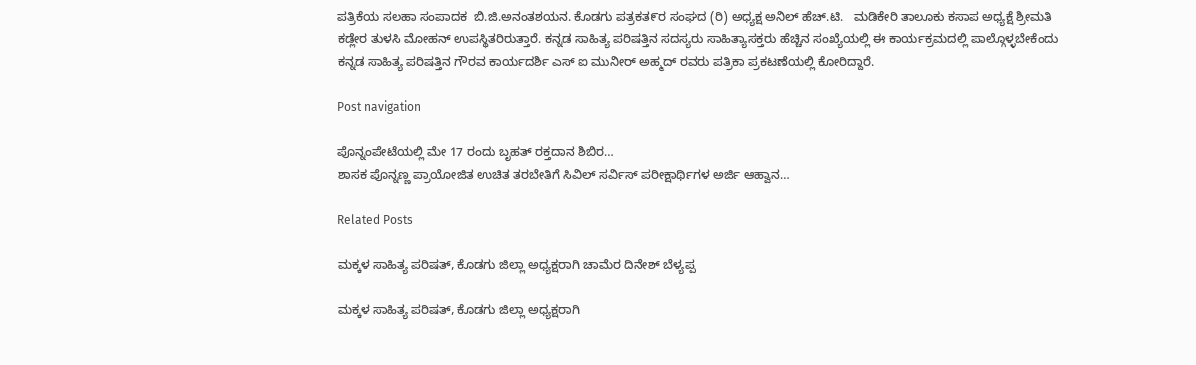ಪತ್ರಿಕೆಯ ಸಲಹಾ ಸಂಪಾದಕ  ಬಿ.ಜಿ.ಅನಂತಶಯನ. ಕೊಡಗು ಪತ್ರಕತ೯ರ ಸಂಘದ (ರಿ) ಅಧ್ಯಕ್ಷ ಅನಿಲ್ ಹೆಚ್.ಟಿ.   ಮಡಿಕೇರಿ ತಾಲೂಕು ಕಸಾಪ ಅಧ್ಯಕ್ಷೆ ಶ್ರೀಮತಿ ಕಡ್ಲೇರ ತುಳಸಿ ಮೋಹನ್ ಉಪಸ್ಥಿತರಿರುತ್ತಾರೆ. ಕನ್ನಡ ಸಾಹಿತ್ಯ ಪರಿಷತ್ತಿನ ಸದಸ್ಯರು ಸಾಹಿತ್ಯಾಸಕ್ತರು ಹೆಚ್ಚಿನ ಸಂಖ್ಯೆಯಲ್ಲಿ ಈ ಕಾರ್ಯಕ್ರಮದಲ್ಲಿ ಪಾಲ್ಗೊಳ್ಳಬೇಕೆಂದು ಕನ್ನಡ ಸಾಹಿತ್ಯ ಪರಿಷತ್ತಿನ ಗೌರವ ಕಾರ್ಯದರ್ಶಿ ಎಸ್ ಐ ಮುನೀರ್ ಅಹ್ಮದ್ ರವರು ಪತ್ರಿಕಾ ಪ್ರಕಟಣೆಯಲ್ಲಿ ಕೋರಿದ್ದಾರೆ.

Post navigation

ಪೊನ್ನಂಪೇಟೆಯಲ್ಲಿ ಮೇ 17 ರಂದು ಬೃಹತ್ ರಕ್ತದಾನ ಶಿಬಿರ…
ಶಾಸಕ ಪೊನ್ನಣ್ಣ ಪ್ರಾಯೋಜಿತ ಉಚಿತ ತರಬೇತಿಗೆ ಸಿವಿಲ್ ಸರ್ವಿಸ್ ಪರೀಕ್ಷಾರ್ಥಿಗಳ ಅರ್ಜಿ ಆಹ್ವಾನ…

Related Posts

ಮಕ್ಕಳ ಸಾಹಿತ್ಯ ಪರಿಷತ್, ಕೊಡಗು ಜಿಲ್ಲಾ ಅಧ್ಯಕ್ಷರಾಗಿ ಚಾಮೆರ ದಿನೇಶ್‌ ಬೆಳ್ಯಪ್ಪ

ಮಕ್ಕಳ ಸಾಹಿತ್ಯ ಪರಿಷತ್, ಕೊಡಗು ಜಿಲ್ಲಾ ಅಧ್ಯಕ್ಷರಾಗಿ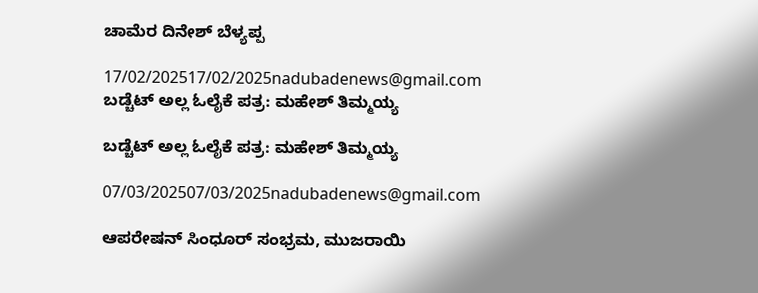ಚಾಮೆರ ದಿನೇಶ್‌ ಬೆಳ್ಯಪ್ಪ

17/02/202517/02/2025nadubadenews@gmail.com
ಬಡ್ಚೆಟ್‌ ಅಲ್ಲ ಓಲೈಕೆ ಪತ್ರ: ಮಹೇಶ್‌ ತಿಮ್ಮಯ್ಯ

ಬಡ್ಚೆಟ್‌ ಅಲ್ಲ ಓಲೈಕೆ ಪತ್ರ: ಮಹೇಶ್‌ ತಿಮ್ಮಯ್ಯ

07/03/202507/03/2025nadubadenews@gmail.com

ಆಪರೇಷನ್ ಸಿಂಧೂರ್ ಸಂಭ್ರಮ, ಮುಜರಾಯಿ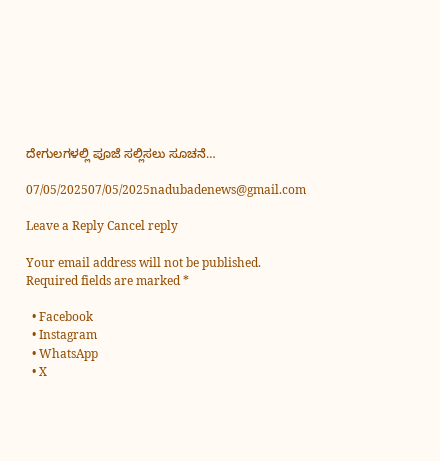ದೇಗುಲಗಳಲ್ಲಿ ಪೂಜೆ ಸಲ್ಲಿಸಲು ಸೂಚನೆ…

07/05/202507/05/2025nadubadenews@gmail.com

Leave a Reply Cancel reply

Your email address will not be published. Required fields are marked *

  • Facebook
  • Instagram
  • WhatsApp
  • X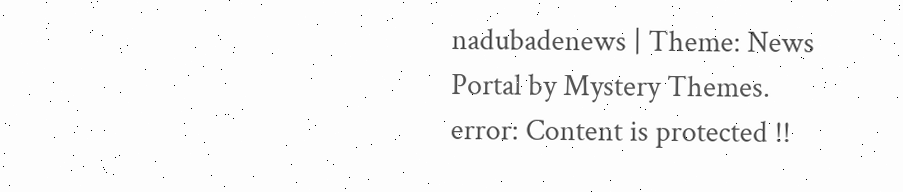nadubadenews | Theme: News Portal by Mystery Themes.
error: Content is protected !!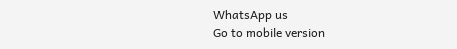WhatsApp us
Go to mobile version